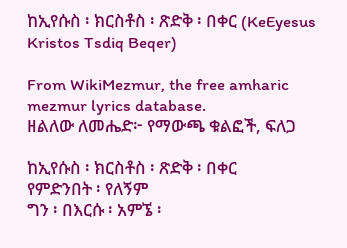ከኢየሱስ ፡ ክርስቶስ ፡ ጽድቅ ፡ በቀር (KeEyesus Kristos Tsdiq Beqer)

From WikiMezmur, the free amharic mezmur lyrics database.
ዘልለው ለመሔድ፦ የማውጫ ቁልፎች, ፍለጋ

ከኢየሱስ ፡ ክርስቶስ ፡ ጽድቅ ፡ በቀር
የምድንበት ፡ የለኝም
ግን ፡ በእርሱ ፡ አምኜ ፡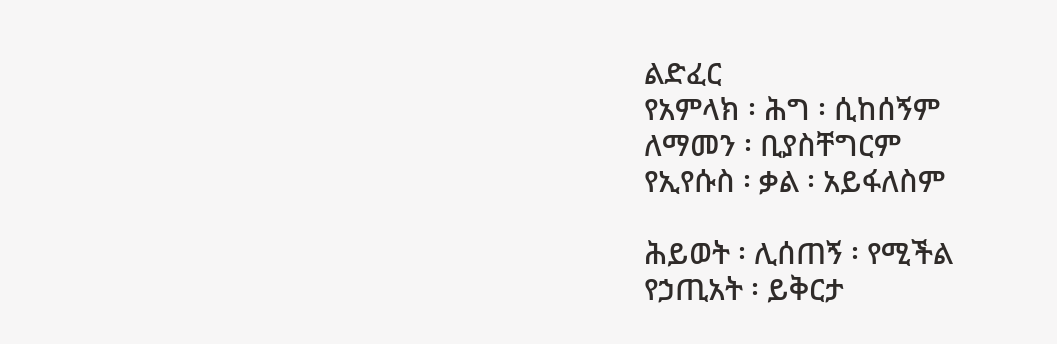ልድፈር
የአምላክ ፡ ሕግ ፡ ሲከሰኝም
ለማመን ፡ ቢያስቸግርም
የኢየሱስ ፡ ቃል ፡ አይፋለስም

ሕይወት ፡ ሊሰጠኝ ፡ የሚችል
የኃጢአት ፡ ይቅርታ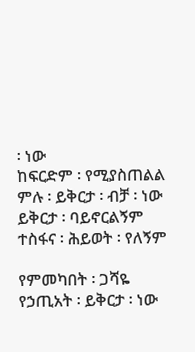፡ ነው
ከፍርድም ፡ የሚያስጠልል
ምሉ ፡ ይቅርታ ፡ ብቻ ፡ ነው
ይቅርታ ፡ ባይኖርልኝም
ተስፋና ፡ ሕይወት ፡ የለኝም

የምመካበት ፡ ጋሻዬ
የኃጢአት ፡ ይቅርታ ፡ ነው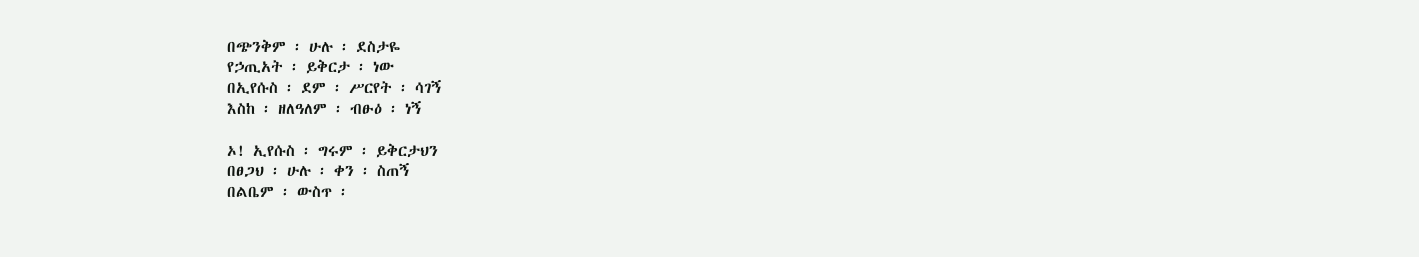በጭንቅም ፡ ሁሉ ፡ ደስታዬ
የኃጢአት ፡ ይቅርታ ፡ ነው
በኢየሱስ ፡ ደም ፡ ሥርየት ፡ ሳገኝ
እስከ ፡ ዘለዓለም ፡ ብፁዕ ፡ ነኝ

ኦ! ኢየሱስ ፡ ግሩም ፡ ይቅርታህን
በፀጋህ ፡ ሁሉ ፡ ቀን ፡ ስጠኝ
በልቤም ፡ ውስጥ ፡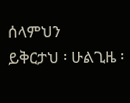ሰላምህን
ይቅርታህ ፡ ሁልጊዜ ፡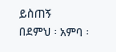ይስጠኝ
በደምህ ፡ አምባ ፡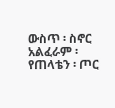ውስጥ ፡ ስኖር
አልፈራም ፡ የጠላቴን ፡ ጦር